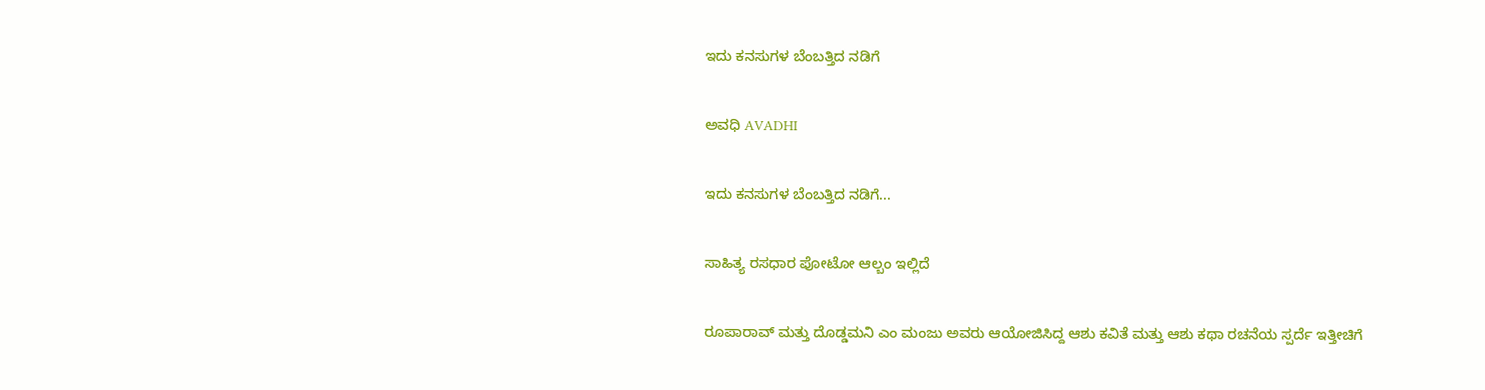ಇದು ಕನಸುಗಳ ಬೆಂಬತ್ತಿದ ನಡಿಗೆ‍

ಅವಧಿ AVADHI

ಇದು ಕನಸುಗಳ ಬೆಂಬತ್ತಿದ ನಡಿಗೆ...

ಸಾಹಿತ್ಯ ರಸಧಾರ ಪೋಟೋ ಆಲ್ಬಂ ಇಲ್ಲಿದೆ

ರೂಪಾರಾವ್ ಮತ್ತು ದೊಡ್ಡಮನಿ ಎಂ ಮಂಜು ಅವರು ಆಯೋಜಿಸಿದ್ದ ಆಶು ಕವಿತೆ ಮತ್ತು ಆಶು ಕಥಾ ರಚನೆಯ ಸ್ಪರ್ದೆ ಇತ್ತೀಚಿಗೆ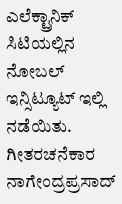ಎಲೆಕ್ಟ್ರಾನಿಕ್ ಸಿಟಿಯಲ್ಲಿನ ನೋಬಲ್ ಇನ್ಸಿಟ್ಯೂಟ್ ಇಲ್ಲಿ ನಡೆಯಿತು. ಗೀತರಚನೆಕಾರ ನಾಗೇಂದ್ರಪ್ರಸಾದ್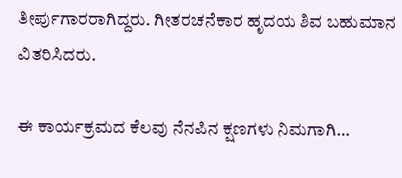ತೀರ್ಪುಗಾರರಾಗಿದ್ದರು. ಗೀತರಚನೆಕಾರ ಹೃದಯ ಶಿವ ಬಹುಮಾನ ವಿತರಿಸಿದರು.

ಈ ಕಾರ್ಯಕ್ರಮದ ಕೆಲವು ನೆನಪಿನ ಕ್ಷಣಗಳು ನಿಮಗಾಗಿ…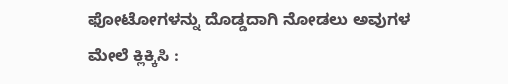ಫೋಟೋಗಳನ್ನು ದೊಡ್ಡದಾಗಿ ನೋಡಲು ಅವುಗಳ ಮೇಲೆ ಕ್ಲಿಕ್ಕಿಸಿ :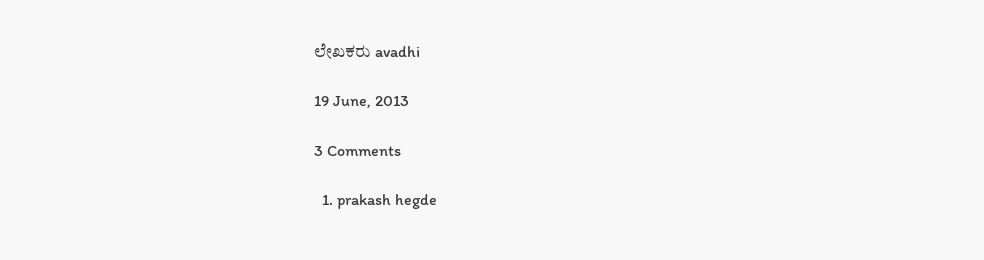ಲೇಖಕರು avadhi

19 June, 2013

3 Comments

  1. prakash hegde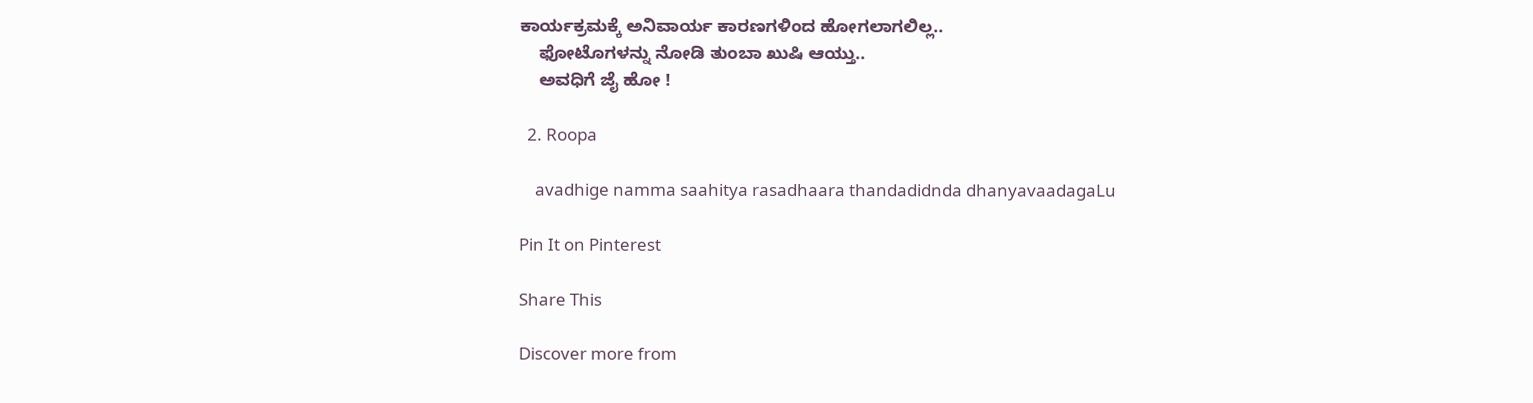ಕಾರ್ಯಕ್ರಮಕ್ಕೆ ಅನಿವಾರ್ಯ ಕಾರಣಗಳಿಂದ ಹೋಗಲಾಗಲಿಲ್ಲ..
    ಫೋಟೊಗಳನ್ನು ನೋಡಿ ತುಂಬಾ ಖುಷಿ ಆಯ್ತು..
    ಅವಧಿಗೆ ಜೈ ಹೋ !

  2. Roopa

    avadhige namma saahitya rasadhaara thandadidnda dhanyavaadagaLu

Pin It on Pinterest

Share This

Discover more from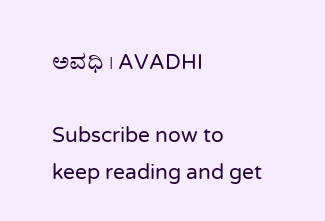ಅವಧಿ । AVADHI

Subscribe now to keep reading and get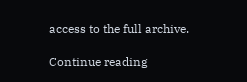access to the full archive.

Continue reading